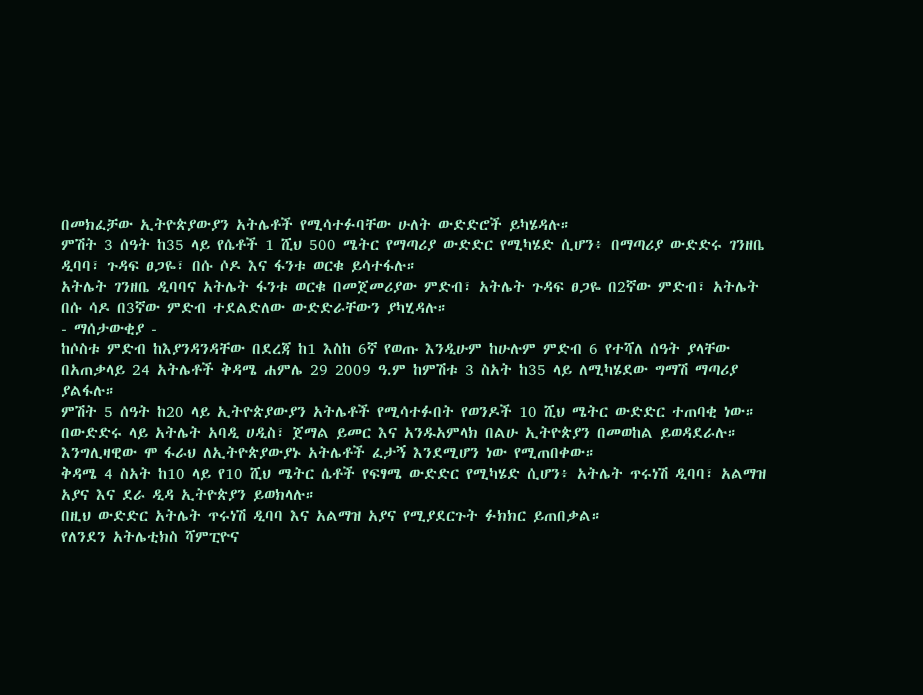በመክፈቻው ኢትዮጵያውያን አትሌቶች የሚሳተፉባቸው ሁለት ውድድሮች ይካሄዳሉ።
ምሽት 3 ሰዓት ከ35 ላይ የሴቶች 1 ሺህ 500 ሜትር የማጣሪያ ውድድር የሚካሄድ ሲሆን፥ በማጣሪያ ውድድሩ ገንዘቤ ዲባባ፣ ጉዳፍ ፀጋዬ፣ በሱ ሶዶ እና ፋንቱ ወርቁ ይሳተፋሉ።
አትሌት ገንዘቤ ዲባባና አትሌት ፋንቱ ወርቁ በመጀመሪያው ምድብ፣ አትሌት ጉዳፍ ፀጋዬ በ2ኛው ምድብ፣ አትሌት በሱ ሳዶ በ3ኛው ምድብ ተደልድለው ውድድራቸውን ያካሂዳሉ።
- ማሰታውቂያ -
ከሶስቱ ምድብ ከእያንዳንዳቸው በደረጃ ከ1 እስከ 6ኛ የወጡ እንዲሁም ከሁሉም ምድብ 6 የተሻለ ሰዓት ያላቸው በአጠቃላይ 24 አትሌቶች ቅዳሜ ሐምሌ 29 2009 ዓ.ም ከምሽቱ 3 ስአት ከ35 ላይ ለሚካሄደው ግማሽ ማጣሪያ ያልፋሉ።
ምሽት 5 ሰዓት ከ20 ላይ ኢትዮጵያውያን አትሌቶች የሚሳተፉበት የወንዶች 10 ሺህ ሜትር ውድድር ተጠባቂ ነው።
በውድድሩ ላይ አትሌት አባዲ ሀዲስ፣ ጀማል ይመር እና አንዱአምላክ በልሁ ኢትዮጵያን በመወከል ይወዳደራሉ።
እንግሊዛዊው ሞ ፋራህ ለኢትዮጵያውያኑ አትሌቶች ፈታኝ እንደሚሆን ነው የሚጠበቀው።
ቅዳሜ 4 ስአት ከ10 ላይ የ10 ሺህ ሜትር ሴቶች የፍፃሜ ውድድር የሚካሄድ ሲሆን፥ አትሌት ጥሩነሽ ዲባባ፣ አልማዝ አያና እና ደራ ዲዳ ኢትዮጵያን ይወክላሉ።
በዚህ ውድድር አትሌት ጥሩነሽ ዲባባ እና አልማዝ አያና የሚያደርጉት ፉክክር ይጠበቃል።
የለንደን አትሌቲክስ ሻምፒዮና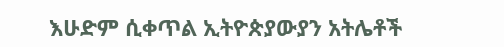እሁድም ሲቀጥል ኢትዮጵያውያን አትሌቶች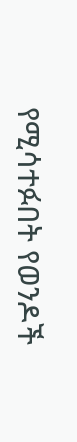የሚሳተፉበት የወንዶች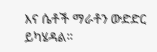እና ሴቶች ማራቶን ውድድር ይካሄዳል።